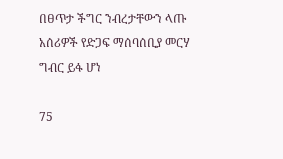በፀጥታ ችግር ንብረታቸውን ላጡ አሰሪዎች የድጋፍ ማሰባሰቢያ መርሃ ግብር ይፋ ሆነ

75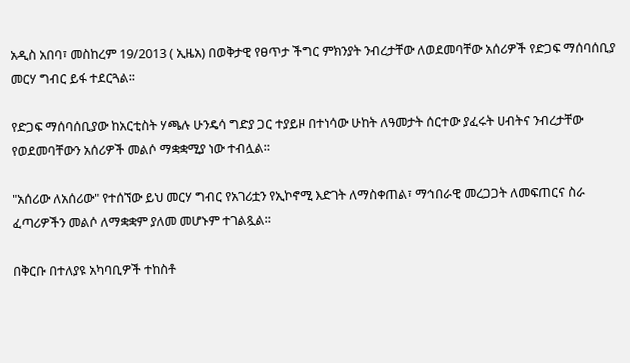አዲስ አበባ፣ መስከረም 19/2013 ( ኢዜአ) በወቅታዊ የፀጥታ ችግር ምክንያት ንብረታቸው ለወደመባቸው አሰሪዎች የድጋፍ ማሰባሰቢያ መርሃ ግብር ይፋ ተደርጓል፡፡

የድጋፍ ማሰባሰቢያው ከአርቲስት ሃጫሉ ሁንዴሳ ግድያ ጋር ተያይዞ በተነሳው ሁከት ለዓመታት ሰርተው ያፈሩት ሀብትና ንብረታቸው የወደመባቸውን አሰሪዎች መልሶ ማቋቋሚያ ነው ተብሏል።

"አሰሪው ለአሰሪው" የተሰኘው ይህ መርሃ ግብር የአገሪቷን የኢኮኖሚ እድገት ለማስቀጠል፣ ማኅበራዊ መረጋጋት ለመፍጠርና ስራ ፈጣሪዎችን መልሶ ለማቋቋም ያለመ መሆኑም ተገልጿል።

በቅርቡ በተለያዩ አካባቢዎች ተከስቶ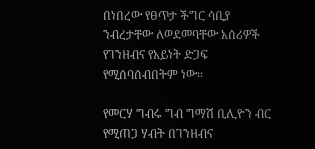በነበረው የፀጥታ ችግር ሳቢያ ንብረታቸው ለወደመባቸው አሰሪዎች የገንዘብና የአይነት ድጋፍ የሚሰባሰብበትም ነው።

የመርሃ ግብሩ ግብ ግማሽ ቢሊዮን ብር የሚጠጋ ሃብት በገንዘብና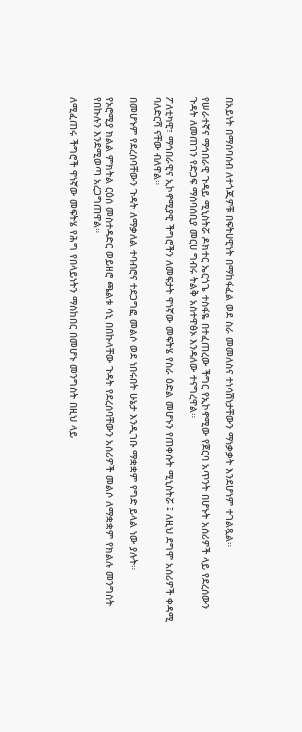በአይነት በማሰባሰብ ለተጎጂዎቹ በፍትሀዊነት በማከፋፈል ወደ ስራ መመለስና ተነሳሽነታቸውን ማነቃቃት እንደሆነም ተገልጿል።

የሠራተኛና ማኅበራዊ ጉዳይ ሚኒስትሯ ዶክተር ኤርጎጌ ተስፋዬ በተፈጠረው ችግር የኢኮኖሚው የጀርባ አጥንት በሆኑት አሰሪዎች ላይ የደረሰውን ጉዳት ለመጠገን የድጋፍ ማሰባሰቢያ መርሀ ግብሩ ትልቅ አስተዋፅኦ እንዳለው ተናግረዋል።

ፖለቲካዊ፣ ማኅበራዊና ኢኮኖሚያዊ ችግሮችን ለመፍታት ዋነኛው መፍትሄ የስራ ዕድል መሆኑን የጠቀሱት ሚኒስትሯ ፤ ለዚህ ደግሞ አሰሪዎች ቀዳሚ ባለድርሻ ናቸው ብለዋል።

በመሆኑም የደረሰባቸውን ጉዳት ለማቃለል ተባብሮና ተደጋግፎ መልሶ ወደ ነበሩበት ሁኔታ እንዲገቡ ማቋቋም የግድ ይላል ነው ያሉት።

የኦሮሚያ ክልል ምክትል ርዕሰ መስተዳድር ወይዘሮ ጫልቱ ሳኒ በበኩላቸው ጉዳት የደረሰባቸውን አሰሪዎች መልሶ ለማቋቋም የክልሉ መንግስት የበኩሉን እንደሚወጣ አረጋግጠዋል።

ለሚፈጠሩ ችግሮች ዋነኛው መፍትሄ የሕግ የበላይነትን ማስከበር በመሆኑ መንግስት በዚህ ላይ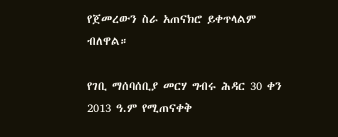የጀመረውን ስራ አጠናክሮ ይቀጥላልም ብለዋል።

የገቢ ማሰባሰቢያ መርሃ ግብሩ ሕዳር 30 ቀን 2013 ዓ.ም የሚጠናቀቅ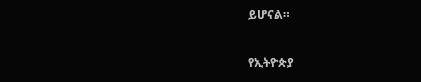ይሆናል።

የኢትዮጵያ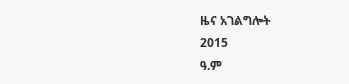ዜና አገልግሎት
2015
ዓ.ም